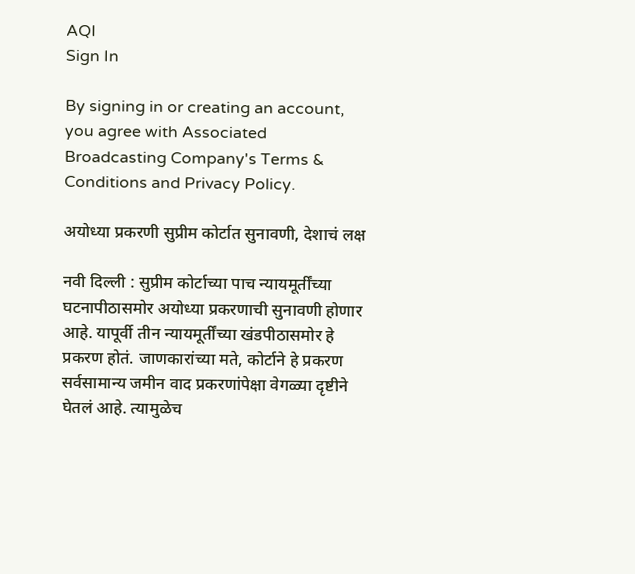AQI
Sign In

By signing in or creating an account, you agree with Associated Broadcasting Company's Terms & Conditions and Privacy Policy.

अयोध्या प्रकरणी सुप्रीम कोर्टात सुनावणी, देशाचं लक्ष

नवी दिल्ली : सुप्रीम कोर्टाच्या पाच न्यायमूर्तींच्या घटनापीठासमोर अयोध्या प्रकरणाची सुनावणी होणार आहे. यापूर्वी तीन न्यायमूर्तींच्या खंडपीठासमोर हे प्रकरण होतं. जाणकारांच्या मते, कोर्टाने हे प्रकरण सर्वसामान्य जमीन वाद प्रकरणांपेक्षा वेगळ्या दृष्टीने घेतलं आहे. त्यामुळेच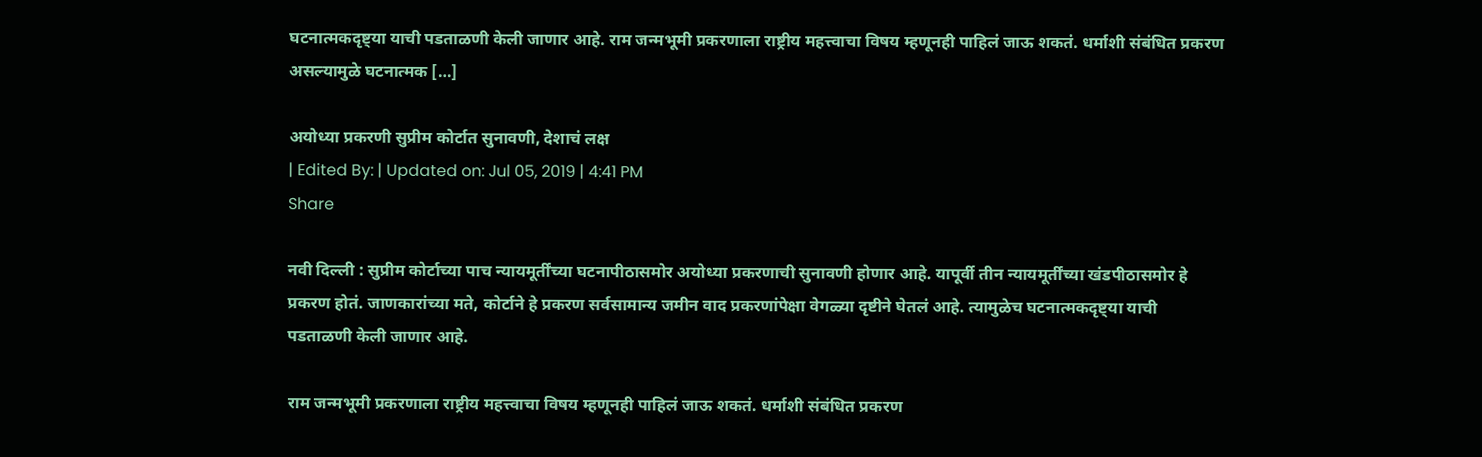घटनात्मकदृष्ट्या याची पडताळणी केली जाणार आहे. राम जन्मभूमी प्रकरणाला राष्ट्रीय महत्त्वाचा विषय म्हणूनही पाहिलं जाऊ शकतं. धर्माशी संबंधित प्रकरण असल्यामुळे घटनात्मक […]

अयोध्या प्रकरणी सुप्रीम कोर्टात सुनावणी, देशाचं लक्ष
| Edited By: | Updated on: Jul 05, 2019 | 4:41 PM
Share

नवी दिल्ली : सुप्रीम कोर्टाच्या पाच न्यायमूर्तींच्या घटनापीठासमोर अयोध्या प्रकरणाची सुनावणी होणार आहे. यापूर्वी तीन न्यायमूर्तींच्या खंडपीठासमोर हे प्रकरण होतं. जाणकारांच्या मते, कोर्टाने हे प्रकरण सर्वसामान्य जमीन वाद प्रकरणांपेक्षा वेगळ्या दृष्टीने घेतलं आहे. त्यामुळेच घटनात्मकदृष्ट्या याची पडताळणी केली जाणार आहे.

राम जन्मभूमी प्रकरणाला राष्ट्रीय महत्त्वाचा विषय म्हणूनही पाहिलं जाऊ शकतं. धर्माशी संबंधित प्रकरण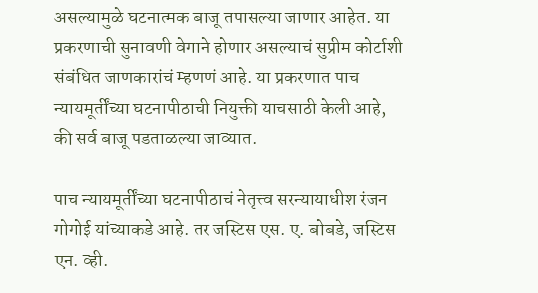असल्यामुळे घटनात्मक बाजू तपासल्या जाणार आहेत. या प्रकरणाची सुनावणी वेगाने होणार असल्याचं सुप्रीम कोर्टाशी संबंधित जाणकारांचं म्हणणं आहे. या प्रकरणात पाच न्यायमूर्तींच्या घटनापीठाची नियुक्ती याचसाठी केली आहे, की सर्व बाजू पडताळल्या जाव्यात.

पाच न्यायमूर्तींच्या घटनापीठाचं नेतृत्त्व सरन्यायाधीश रंजन गोगोई यांच्याकडे आहे. तर जस्टिस एस. ए. बोबडे, जस्टिस एन. व्ही.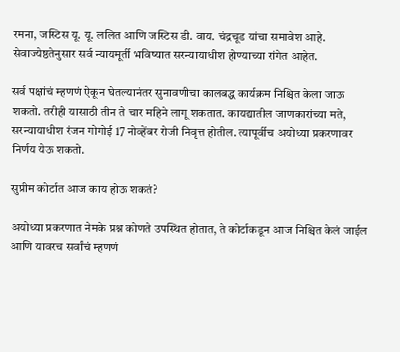रमना, जस्टिस यू. यू. ललित आणि जस्टिस डी. वाय. चंद्रचूड यांचा समावेश आहे. सेवाज्येष्ठतेनुसार सर्व न्यायमूर्ती भविष्यात सरन्यायाधीश होण्याच्या रांगेत आहेत.

सर्व पक्षांचं म्हणणं ऐकून घेतल्यानंतर सुनावणीचा कालबद्ध कार्यक्रम निश्चित केला जाऊ शकतो. तरीही यासाठी तीन ते चार महिने लागू शकतात. कायद्यातील जाणकारांच्या मते, सरन्यायाधीश रंजन गोगोई 17 नोव्हेंबर रोजी निवृत्त होतील. त्यापूर्वीच अयोध्या प्रकरणावर निर्णय येऊ शकतो.

सुप्रीम कोर्टात आज काय होऊ शकतं?

अयोध्या प्रकरणात नेमके प्रश्न कोणते उपस्थित होतात, ते कोर्टाकडून आज निश्चित केलं जाईल आणि यावरच सर्वांचं म्हणणं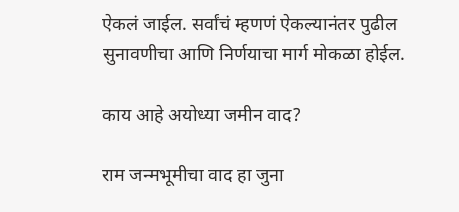ऐकलं जाईल. सर्वांचं म्हणणं ऐकल्यानंतर पुढील सुनावणीचा आणि निर्णयाचा मार्ग मोकळा होईल.

काय आहे अयोध्या जमीन वाद?

राम जन्मभूमीचा वाद हा जुना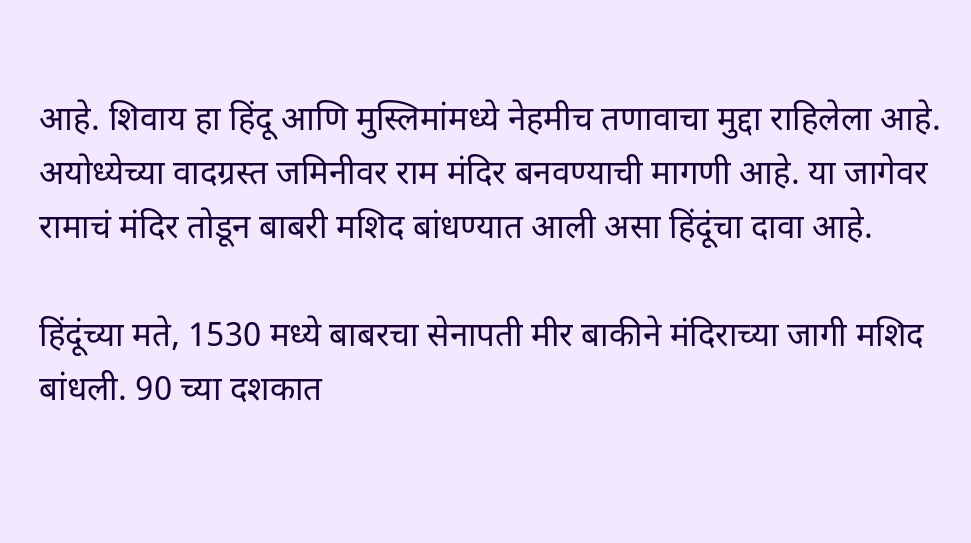आहे. शिवाय हा हिंदू आणि मुस्लिमांमध्ये नेहमीच तणावाचा मुद्दा राहिलेला आहे. अयोध्येच्या वादग्रस्त जमिनीवर राम मंदिर बनवण्याची मागणी आहे. या जागेवर रामाचं मंदिर तोडून बाबरी मशिद बांधण्यात आली असा हिंदूंचा दावा आहे.

हिंदूंच्या मते, 1530 मध्ये बाबरचा सेनापती मीर बाकीने मंदिराच्या जागी मशिद बांधली. 90 च्या दशकात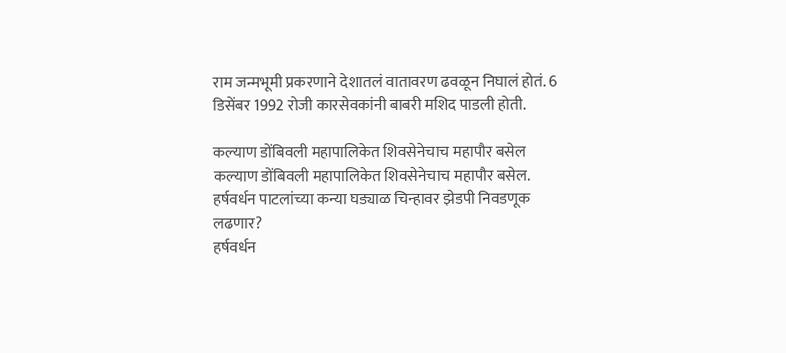राम जन्मभूमी प्रकरणाने देशातलं वातावरण ढवळून निघालं होतं. 6 डिसेंबर 1992 रोजी कारसेवकांनी बाबरी मशिद पाडली होती.

कल्याण डोंबिवली महापालिकेत शिवसेनेचाच महापौर बसेल
कल्याण डोंबिवली महापालिकेत शिवसेनेचाच महापौर बसेल.
हर्षवर्धन पाटलांच्या कन्या घड्याळ चिन्हावर झेडपी निवडणूक लढणार?
हर्षवर्धन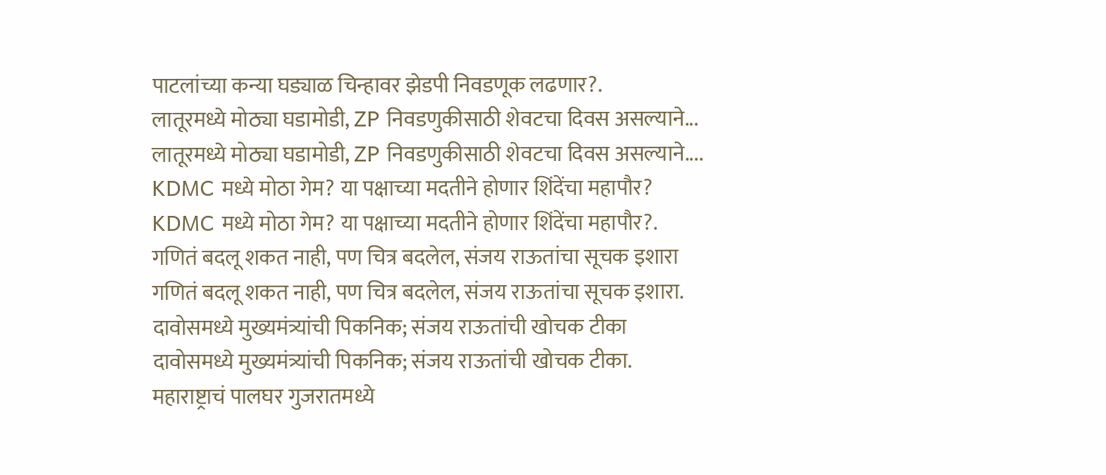पाटलांच्या कन्या घड्याळ चिन्हावर झेडपी निवडणूक लढणार?.
लातूरमध्ये मोठ्या घडामोडी, ZP निवडणुकीसाठी शेवटचा दिवस असल्याने...
लातूरमध्ये मोठ्या घडामोडी, ZP निवडणुकीसाठी शेवटचा दिवस असल्याने....
KDMC मध्ये मोठा गेम? या पक्षाच्या मदतीने होणार शिंदेंचा महापौर?
KDMC मध्ये मोठा गेम? या पक्षाच्या मदतीने होणार शिंदेंचा महापौर?.
गणितं बदलू शकत नाही, पण चित्र बदलेल, संजय राऊतांचा सूचक इशारा
गणितं बदलू शकत नाही, पण चित्र बदलेल, संजय राऊतांचा सूचक इशारा.
दावोसमध्ये मुख्यमंत्र्यांची पिकनिक; संजय राऊतांची खोचक टीका
दावोसमध्ये मुख्यमंत्र्यांची पिकनिक; संजय राऊतांची खोचक टीका.
महाराष्ट्राचं पालघर गुजरातमध्ये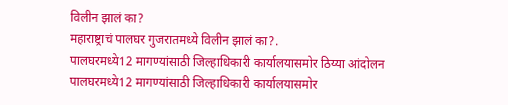विलीन झालं का?
महाराष्ट्राचं पालघर गुजरातमध्ये विलीन झालं का?.
पालघरमध्ये12 मागण्यांसाठी जिल्हाधिकारी कार्यालयासमोर ठिय्या आंदोलन
पालघरमध्ये12 मागण्यांसाठी जिल्हाधिकारी कार्यालयासमोर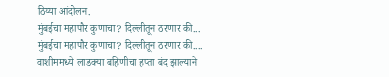ठिय्या आंदोलन.
मुंबईचा महापौर कुणाचा? दिल्लीतून ठरणार की...
मुंबईचा महापौर कुणाचा? दिल्लीतून ठरणार की....
वाशीममध्ये लाडक्या बहिणीचा हप्ता बंद झाल्याने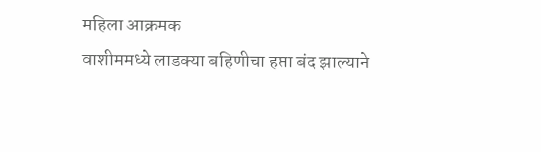महिला आक्रमक
वाशीममध्ये लाडक्या बहिणीचा हप्ता बंद झाल्याने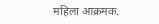महिला आक्रमक.